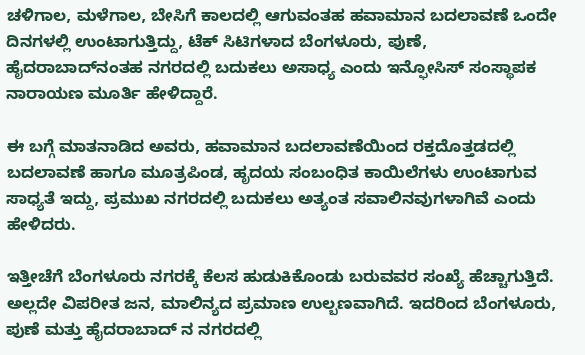ಚಳಿಗಾಲ, ಮಳೆಗಾಲ, ಬೇಸಿಗೆ ಕಾಲದಲ್ಲಿ ಆಗುವಂತಹ ಹವಾಮಾನ ಬದಲಾವಣೆ ಒಂದೇ ದಿನಗಳಲ್ಲಿ ಉಂಟಾಗುತ್ತಿದ್ದು, ಟೆಕ್ ಸಿಟಿಗಳಾದ ಬೆಂಗಳೂರು, ಪುಣೆ, ಹೈದರಾಬಾದ್‌ನಂತಹ ನಗರದಲ್ಲಿ ಬದುಕಲು ಅಸಾಧ್ಯ ಎಂದು ಇನ್ಫೋಸಿಸ್ ಸಂಸ್ಥಾಪಕ ನಾರಾಯಣ ಮೂರ್ತಿ ಹೇಳಿದ್ದಾರೆ.

ಈ ಬಗ್ಗೆ ಮಾತನಾಡಿದ ಅವರು, ಹವಾಮಾನ ಬದಲಾವಣೆಯಿಂದ ರಕ್ತದೊತ್ತಡದಲ್ಲಿ ಬದಲಾವಣೆ ಹಾಗೂ ಮೂತ್ರಪಿಂಡ, ಹೃದಯ ಸಂಬಂಧಿತ ಕಾಯಿಲೆಗಳು ಉಂಟಾಗುವ ಸಾಧ್ಯತೆ ಇದ್ದು, ಪ್ರಮುಖ ನಗರದಲ್ಲಿ ಬದುಕಲು ಅತ್ಯಂತ ಸವಾಲಿನವುಗಳಾಗಿವೆ ಎಂದು ಹೇಳಿದರು.

ಇತ್ತೀಚೆಗೆ ಬೆಂಗಳೂರು ನಗರಕ್ಕೆ ಕೆಲಸ ಹುಡುಕಿಕೊಂಡು ಬರುವವರ ಸಂಖ್ಯೆ ಹೆಚ್ಚಾಗುತ್ತಿದೆ. ಅಲ್ಲದೇ ವಿಪರೀತ ಜನ, ಮಾಲಿನ್ಯದ ಪ್ರಮಾಣ ಉಲ್ಬಣವಾಗಿದೆ. ಇದರಿಂದ ಬೆಂಗಳೂರು, ಪುಣೆ ಮತ್ತು ಹೈದರಾಬಾದ್‌ ನ ನಗರದಲ್ಲಿ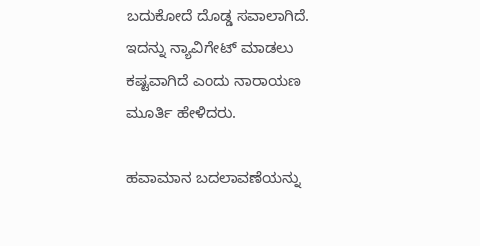ಬದುಕೋದೆ ದೊಡ್ಡ ಸವಾಲಾಗಿದೆ. ಇದನ್ನು ನ್ಯಾವಿಗೇಟ್ ಮಾಡಲು ಕಷ್ಟವಾಗಿದೆ ಎಂದು ನಾರಾಯಣ ಮೂರ್ತಿ ಹೇಳಿದರು.

ಹವಾಮಾನ ಬದಲಾವಣೆಯನ್ನು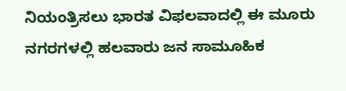ನಿಯಂತ್ರಿಸಲು ಭಾರತ ವಿಫಲವಾದಲ್ಲಿ ಈ ಮೂರು ನಗರಗಳಲ್ಲಿ ಹಲವಾರು ಜನ ಸಾಮೂಹಿಕ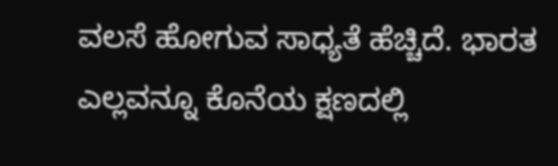ವಲಸೆ ಹೋಗುವ ಸಾಧ್ಯತೆ ಹೆಚ್ಚಿದೆ. ಭಾರತ ಎಲ್ಲವನ್ನೂ ಕೊನೆಯ ಕ್ಷಣದಲ್ಲಿ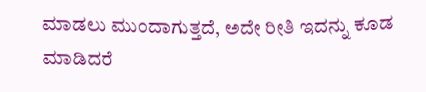ಮಾಡಲು ಮುಂದಾಗುತ್ತದೆ, ಅದೇ ರೀತಿ ಇದನ್ನು ಕೂಡ ಮಾಡಿದರೆ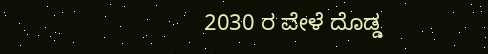2030 ರ ವೇಳೆ ದೊಡ್ಡ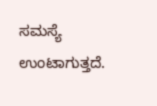ಸಮಸ್ಯೆ ಉಂಟಾಗುತ್ತದೆ.